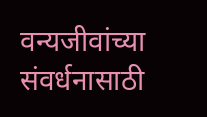वन्यजीवांच्या संवर्धनासाठी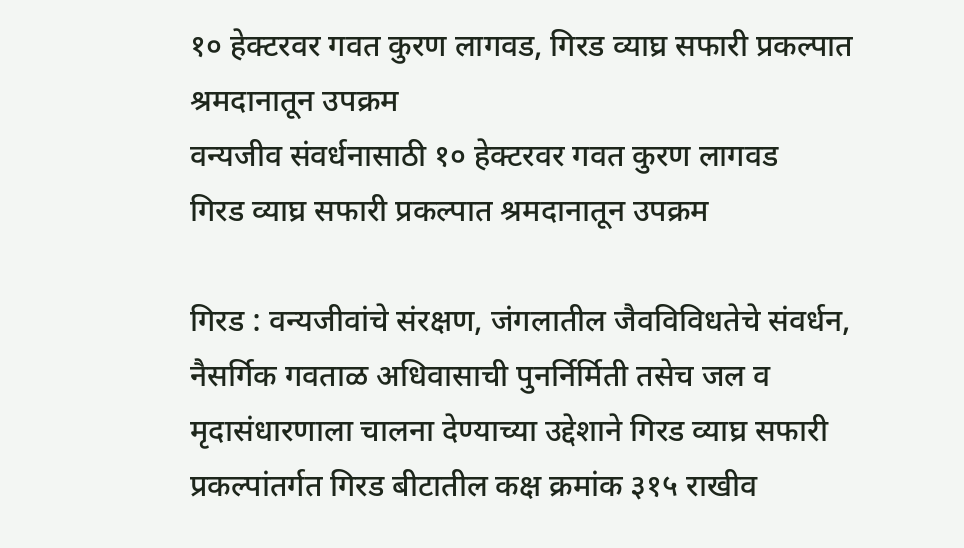१० हेक्टरवर गवत कुरण लागवड, गिरड व्याघ्र सफारी प्रकल्पात श्रमदानातून उपक्रम
वन्यजीव संवर्धनासाठी १० हेक्टरवर गवत कुरण लागवड
गिरड व्याघ्र सफारी प्रकल्पात श्रमदानातून उपक्रम

गिरड : वन्यजीवांचे संरक्षण, जंगलातील जैवविविधतेचे संवर्धन, नैसर्गिक गवताळ अधिवासाची पुनर्निर्मिती तसेच जल व मृदासंधारणाला चालना देण्याच्या उद्देशाने गिरड व्याघ्र सफारी प्रकल्पांतर्गत गिरड बीटातील कक्ष क्रमांक ३१५ राखीव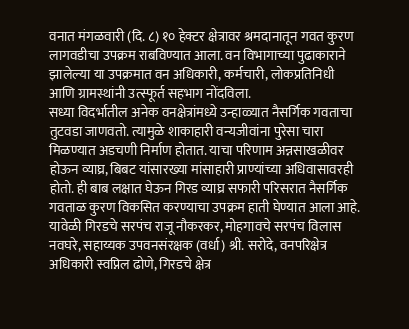वनात मंगळवारी (दि. ८) १० हेक्टर क्षेत्रावर श्रमदानातून गवत कुरण लागवडीचा उपक्रम राबविण्यात आला. वन विभागाच्या पुढाकाराने झालेल्या या उपक्रमात वन अधिकारी, कर्मचारी, लोकप्रतिनिधी आणि ग्रामस्थांनी उत्स्फूर्त सहभाग नोंदविला.
सध्या विदर्भातील अनेक वनक्षेत्रांमध्ये उन्हाळ्यात नैसर्गिक गवताचा तुटवडा जाणवतो. त्यामुळे शाकाहारी वन्यजीवांना पुरेसा चारा मिळण्यात अडचणी निर्माण होतात. याचा परिणाम अन्नसाखळीवर होऊन व्याघ्र, बिबट यांसारख्या मांसाहारी प्राण्यांच्या अधिवासावरही होतो. ही बाब लक्षात घेऊन गिरड व्याघ्र सफारी परिसरात नैसर्गिक गवताळ कुरण विकसित करण्याचा उपक्रम हाती घेण्यात आला आहे.
यावेळी गिरडचे सरपंच राजू नौकरकर, मोहगावचे सरपंच विलास नवघरे, सहाय्यक उपवनसंरक्षक (वर्धा) श्री. सरोदे, वनपरिक्षेत्र अधिकारी स्वप्निल ढोणे, गिरडचे क्षेत्र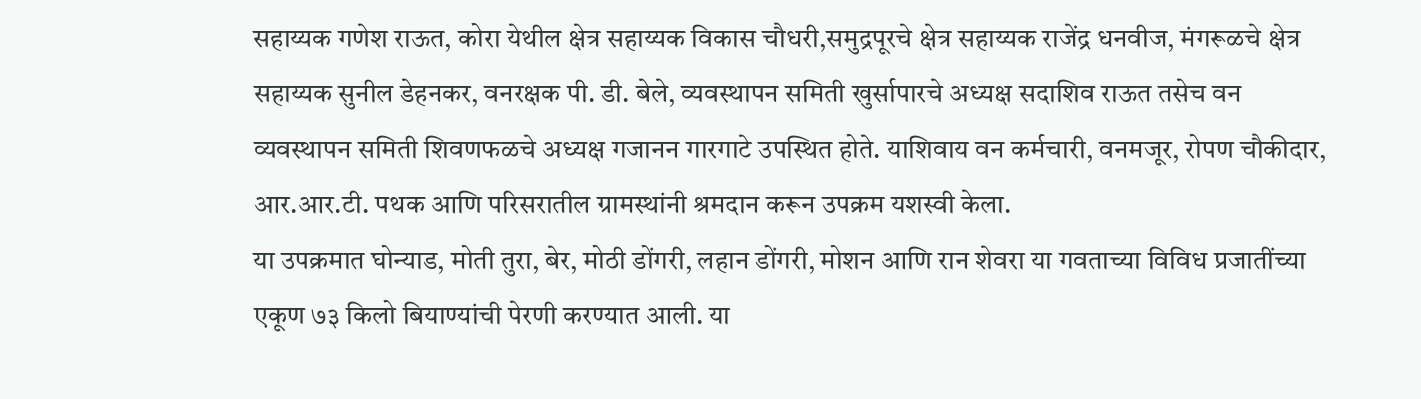सहाय्यक गणेश राऊत, कोरा येथील क्षेत्र सहाय्यक विकास चौधरी,समुद्रपूरचे क्षेत्र सहाय्यक राजेंद्र धनवीज, मंगरूळचे क्षेत्र सहाय्यक सुनील डेहनकर, वनरक्षक पी. डी. बेले, व्यवस्थापन समिती खुर्सापारचे अध्यक्ष सदाशिव राऊत तसेच वन व्यवस्थापन समिती शिवणफळचे अध्यक्ष गजानन गारगाटे उपस्थित होते. याशिवाय वन कर्मचारी, वनमजूर, रोपण चौकीदार, आर.आर.टी. पथक आणि परिसरातील ग्रामस्थांनी श्रमदान करून उपक्रम यशस्वी केला.
या उपक्रमात घोन्याड, मोती तुरा, बेर, मोठी डोंगरी, लहान डोंगरी, मोशन आणि रान शेवरा या गवताच्या विविध प्रजातींच्या एकूण ७३ किलो बियाण्यांची पेरणी करण्यात आली. या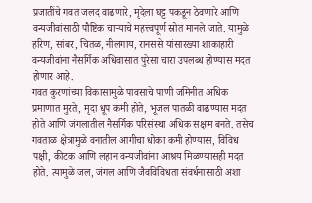प्रजातींचे गवत जलद वाढणारे, मृदेला घट्ट पकडून ठेवणारे आणि वन्यजीवांसाठी पौष्टिक चाऱ्याचे महत्त्वपूर्ण स्रोत मानले जाते. यामुळे हरिण, सांबर, चितळ, नीलगाय, रानससे यांसारख्या शाकाहारी वन्यजीवांना नैसर्गिक अधिवासात पुरेसा चारा उपलब्ध होण्यास मदत होणार आहे.
गवत कुरणांच्या विकासामुळे पावसाचे पाणी जमिनीत अधिक प्रमाणात मुरते, मृदा धूप कमी होते, भूजल पातळी वाढण्यास मदत होते आणि जंगलातील नैसर्गिक परिसंस्था अधिक सक्षम बनते. तसेच गवताळ क्षेत्रामुळे वनातील आगीचा धोका कमी होण्यास, विविध पक्षी, कीटक आणि लहान वन्यजीवांना आश्रय मिळण्यासही मदत होते. त्यामुळे जल, जंगल आणि जैवविविधता संवर्धनासाठी अशा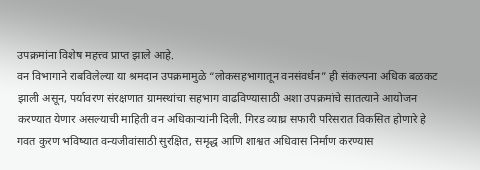उपक्रमांना विशेष महत्त्व प्राप्त झाले आहे.
वन विभागाने राबविलेल्या या श्रमदान उपक्रमामुळे “लोकसहभागातून वनसंवर्धन” ही संकल्पना अधिक बळकट झाली असून, पर्यावरण संरक्षणात ग्रामस्थांचा सहभाग वाढविण्यासाठी अशा उपक्रमांचे सातत्याने आयोजन करण्यात येणार असल्याची माहिती वन अधिकाऱ्यांनी दिली. गिरड व्याघ्र सफारी परिसरात विकसित होणारे हे गवत कुरण भविष्यात वन्यजीवांसाठी सुरक्षित, समृद्ध आणि शाश्वत अधिवास निर्माण करण्यास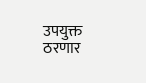उपयुक्त ठरणार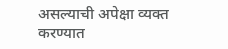असल्याची अपेक्षा व्यक्त करण्यात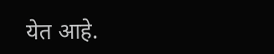येत आहे.